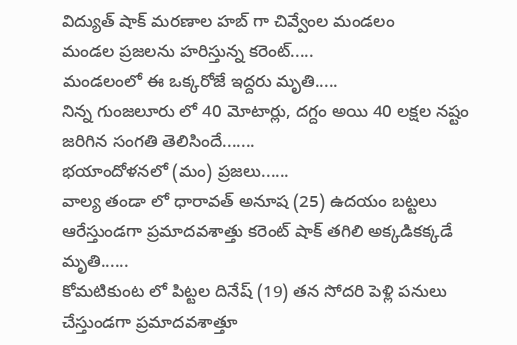విద్యుత్ షాక్ మరణాల హబ్ గా చివ్వేంల మండలం
మండల ప్రజలను హరిస్తున్న కరెంట్.....
మండలంలో ఈ ఒక్కరోజే ఇద్దరు మృతి.....
నిన్న గుంజలూరు లో 40 మోటార్లు, దగ్దం అయి 40 లక్షల నష్టం జరిగిన సంగతి తెలిసిందే.......
భయాందోళనలో (మం) ప్రజలు......
వాల్య తండా లో ధారావత్ అనూష (25) ఉదయం బట్టలు ఆరేస్తుండగా ప్రమాదవశాత్తు కరెంట్ షాక్ తగిలి అక్కడికక్కడే మృతి......
కోమటికుంట లో పిట్టల దినేష్ (19) తన సోదరి పెళ్లి పనులు చేస్తుండగా ప్రమాదవశాత్తూ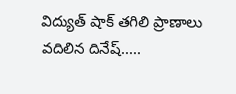విద్యుత్ షాక్ తగిలి ప్రాణాలు వదిలిన దినేష్.....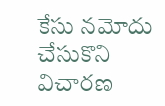కేసు నమోదు చేసుకొని విచారణ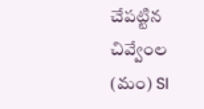చేపట్టిన చివ్వేంల (మం) SI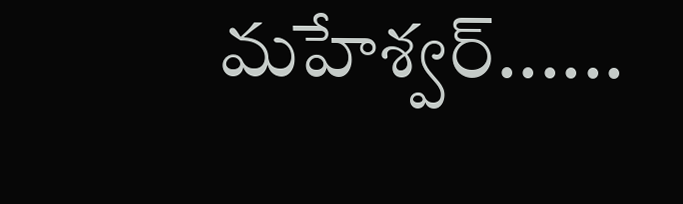మహేశ్వర్......